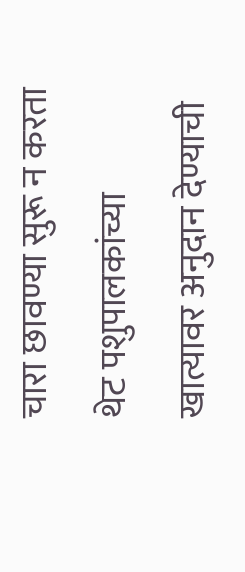चारा छावण्या सुरू न करता थेट पशुपालकांच्या खात्यावर अनुदान देण्याची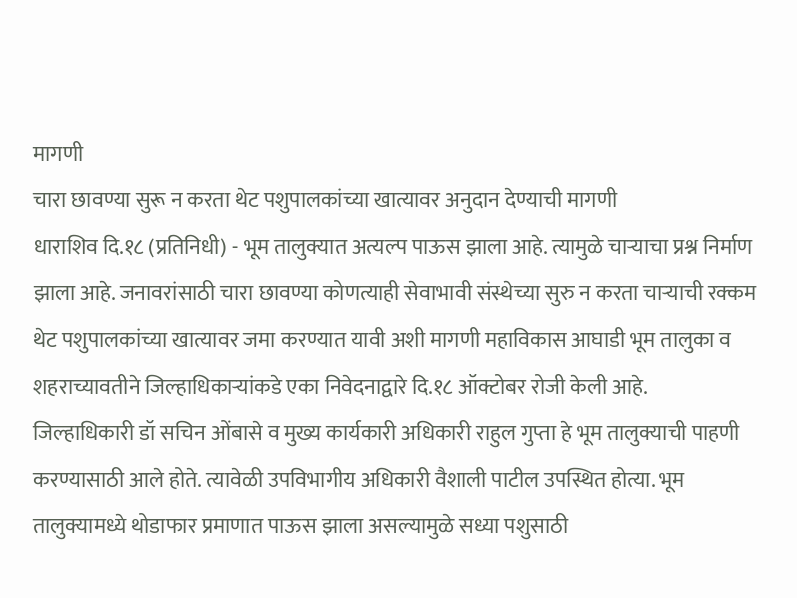मागणी
चारा छावण्या सुरू न करता थेट पशुपालकांच्या खात्यावर अनुदान देण्याची मागणी
धाराशिव दि.१८ (प्रतिनिधी) - भूम तालुक्यात अत्यल्प पाऊस झाला आहे. त्यामुळे चाऱ्याचा प्रश्न निर्माण झाला आहे. जनावरांसाठी चारा छावण्या कोणत्याही सेवाभावी संस्थेच्या सुरु न करता चाऱ्याची रक्कम थेट पशुपालकांच्या खात्यावर जमा करण्यात यावी अशी मागणी महाविकास आघाडी भूम तालुका व शहराच्यावतीने जिल्हाधिकाऱ्यांकडे एका निवेदनाद्वारे दि.१८ ऑक्टोबर रोजी केली आहे.
जिल्हाधिकारी डॉ सचिन ओंबासे व मुख्य कार्यकारी अधिकारी राहुल गुप्ता हे भूम तालुक्याची पाहणी करण्यासाठी आले होते. त्यावेळी उपविभागीय अधिकारी वैशाली पाटील उपस्थित होत्या. भूम तालुक्यामध्ये थोडाफार प्रमाणात पाऊस झाला असल्यामुळे सध्या पशुसाठी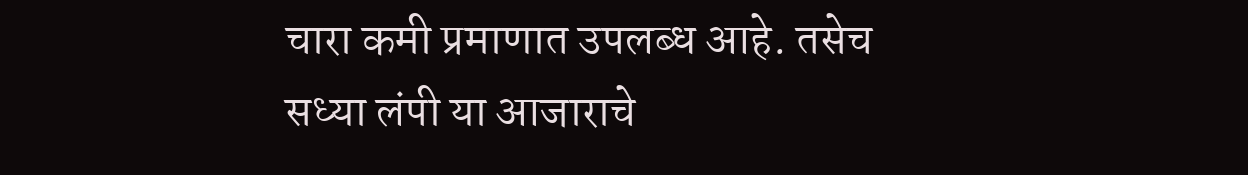चारा कमी प्रमाणात उपलब्ध आहे. तसेच सध्या लंपी या आजाराचे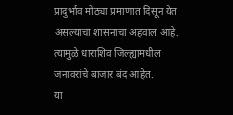प्रादुर्भाव मोठ्या प्रमाणात दिसून येत असल्याचा शासनाचा अहवाल आहे. त्यामुळे धाराशिव जिल्ह्यामधील जनावरांचे बाजार बंद आहेत.
या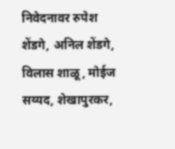निवेदनावर रुपेश शेंडगे, अनिल शेंडगे, विलास शाळू, मोईज सय्यद, शेखापुरकर,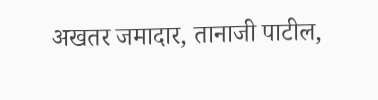अखतर जमादार, तानाजी पाटील,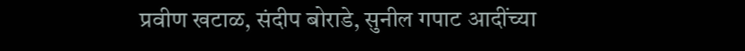प्रवीण खटाळ, संदीप बोराडे, सुनील गपाट आदींच्या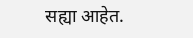सह्या आहेत.